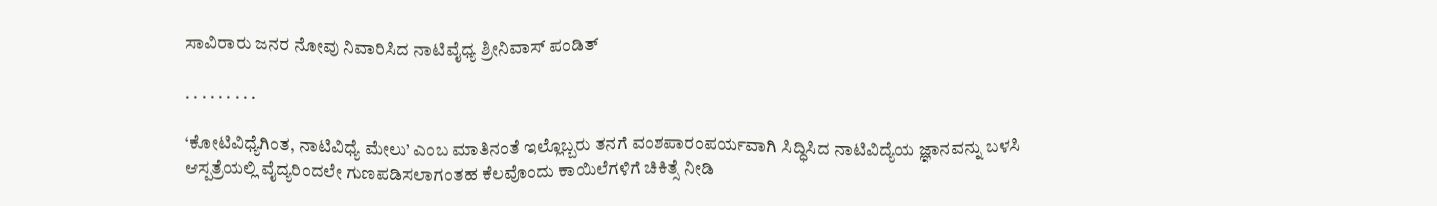ಸಾವಿರಾರು ಜನರ ನೋವು ನಿವಾರಿಸಿದ ನಾಟಿವೈಧ್ಯ ಶ್ರೀನಿವಾಸ್ ಪಂಡಿತ್

. . . . . . . . .

‘ಕೋಟಿವಿಧ್ಯೆಗಿಂತ, ನಾಟಿವಿಧ್ಯೆ ಮೇಲು’ ಎಂಬ ಮಾತಿನಂತೆ ಇಲ್ಲೊಬ್ಬರು ತನಗೆ ವಂಶಪಾರಂಪರ್ಯವಾಗಿ ಸಿದ್ಧಿಸಿದ ನಾಟಿವಿದ್ಯೆಯ ಜ್ಞಾನವನ್ನು ಬಳಸಿ ಆಸ್ಪತ್ರೆಯಲ್ಲಿ ವೈದ್ಯರಿಂದಲೇ ಗುಣಪಡಿಸಲಾಗಂತಹ ಕೆಲವೊಂದು ಕಾಯಿಲೆಗಳಿಗೆ ಚಿಕಿತ್ಸೆ ನೀಡಿ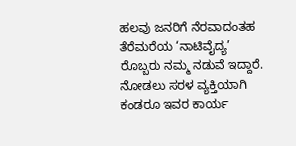ಹಲವು ಜನರಿಗೆ ನೆರವಾದಂತಹ ತೆರೆಮರೆಯ ‘ನಾಟಿವೈದ್ಯ’ ರೊಬ್ಬರು ನಮ್ಮ ನಡುವೆ ಇದ್ದಾರೆ.
ನೋಡಲು ಸರಳ ವ್ಯಕ್ತಿಯಾಗಿ ಕಂಡರೂ ಇವರ ಕಾರ್ಯ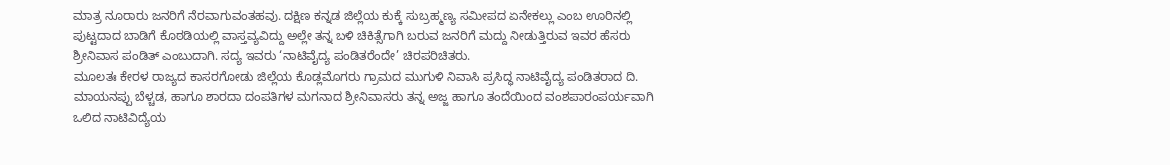ಮಾತ್ರ ನೂರಾರು ಜನರಿಗೆ ನೆರವಾಗುವಂತಹವು. ದಕ್ಷಿಣ ಕನ್ನಡ ಜಿಲ್ಲೆಯ ಕುಕ್ಕೆ ಸುಬ್ರಹ್ಮಣ್ಯ ಸಮೀಪದ ಏನೇಕಲ್ಲು ಎಂಬ ಊರಿನಲ್ಲಿ ಪುಟ್ಟದಾದ ಬಾಡಿಗೆ ಕೊಠಡಿಯಲ್ಲಿ ವಾಸ್ತವ್ಯವಿದ್ದು ಅಲ್ಲೇ ತನ್ನ ಬಳಿ ಚಿಕಿತ್ಸೆಗಾಗಿ ಬರುವ ಜನರಿಗೆ ಮದ್ದು ನೀಡುತ್ತಿರುವ ಇವರ ಹೆಸರು ಶ್ರೀನಿವಾಸ ಪಂಡಿತ್ ಎಂಬುದಾಗಿ. ಸದ್ಯ ಇವರು ‘ನಾಟಿವೈದ್ಯ ಪಂಡಿತರೆಂದೇ’ ಚಿರಪರಿಚಿತರು.
ಮೂಲತಃ ಕೇರಳ ರಾಜ್ಯದ ಕಾಸರಗೋಡು ಜಿಲ್ಲೆಯ ಕೊಡ್ಲಮೊಗರು ಗ್ರಾಮದ ಮುಗುಳಿ ನಿವಾಸಿ ಪ್ರಸಿದ್ಧ ನಾಟಿವೈದ್ಯ ಪಂಡಿತರಾದ ದಿ. ಮಾಯನಪ್ಪು ಬೆಳ್ಚಡ, ಹಾಗೂ ಶಾರದಾ ದಂಪತಿಗಳ ಮಗನಾದ ಶ್ರೀನಿವಾಸರು ತನ್ನ ಅಜ್ಜ ಹಾಗೂ ತಂದೆಯಿಂದ ವಂಶಪಾರಂಪರ್ಯವಾಗಿ ಒಲಿದ ನಾಟಿವಿದ್ಯೆಯ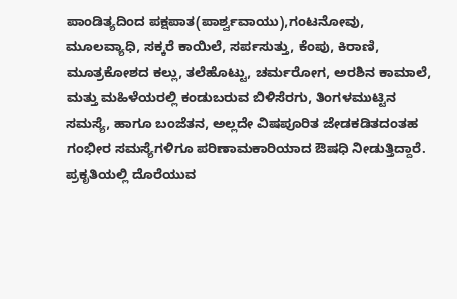ಪಾಂಡಿತ್ಯದಿಂದ ಪಕ್ಷಪಾತ(ಪಾರ್ಶ್ವವಾಯು),ಗಂಟನೋವು, ಮೂಲವ್ಯಾಧಿ, ಸಕ್ಕರೆ ಕಾಯಿಲೆ, ಸರ್ಪಸುತ್ತು, ಕೆಂಪು, ಕಿರಾಣಿ, ಮೂತ್ರಕೋಶದ ಕಲ್ಲು, ತಲೆಹೊಟ್ಟು, ಚರ್ಮರೋಗ, ಅರಶಿನ ಕಾಮಾಲೆ, ಮತ್ತು ಮಹಿಳೆಯರಲ್ಲಿ ಕಂಡುಬರುವ ಬಿಳಿಸೆರಗು, ತಿಂಗಳಮುಟ್ಟಿನ ಸಮಸ್ಯೆ, ಹಾಗೂ ಬಂಜೆತನ, ಅಲ್ಲದೇ ವಿಷಪೂರಿತ ಜೇಡಕಡಿತದಂತಹ ಗಂಭೀರ ಸಮಸ್ಯೆಗಳಿಗೂ ಪರಿಣಾಮಕಾರಿಯಾದ ಔಷಧಿ ನೀಡುತ್ತಿದ್ದಾರೆ.
ಪ್ರಕೃತಿಯಲ್ಲಿ ದೊರೆಯುವ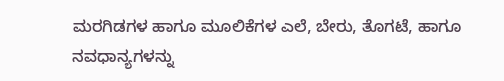ಮರಗಿಡಗಳ ಹಾಗೂ ಮೂಲಿಕೆಗಳ ಎಲೆ, ಬೇರು, ತೊಗಟೆ, ಹಾಗೂ ನವಧಾನ್ಯಗಳನ್ನು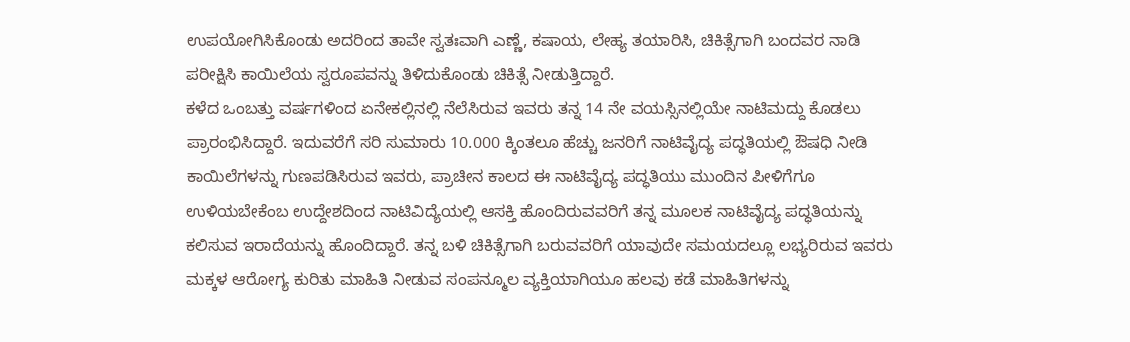ಉಪಯೋಗಿಸಿಕೊಂಡು ಅದರಿಂದ ತಾವೇ ಸ್ವತಃವಾಗಿ ಎಣ್ಣೆ, ಕಷಾಯ, ಲೇಹ್ಯ ತಯಾರಿಸಿ, ಚಿಕಿತ್ಸೆಗಾಗಿ ಬಂದವರ ನಾಡಿ ಪರೀಕ್ಷಿಸಿ ಕಾಯಿಲೆಯ ಸ್ವರೂಪವನ್ನು ತಿಳಿದುಕೊಂಡು ಚಿಕಿತ್ಸೆ ನೀಡುತ್ತಿದ್ದಾರೆ.
ಕಳೆದ ಒಂಬತ್ತು ವರ್ಷಗಳಿಂದ ಏನೇಕಲ್ಲಿನಲ್ಲಿ ನೆಲೆಸಿರುವ ಇವರು ತನ್ನ 14 ನೇ ವಯಸ್ಸಿನಲ್ಲಿಯೇ ನಾಟಿಮದ್ದು ಕೊಡಲು ಪ್ರಾರಂಭಿಸಿದ್ದಾರೆ. ಇದುವರೆಗೆ ಸರಿ ಸುಮಾರು 10.000 ಕ್ಕಿಂತಲೂ ಹೆಚ್ಚು ಜನರಿಗೆ ನಾಟಿವೈದ್ಯ ಪದ್ಧತಿಯಲ್ಲಿ ಔಷಧಿ ನೀಡಿ ಕಾಯಿಲೆಗಳನ್ನು ಗುಣಪಡಿಸಿರುವ ಇವರು, ಪ್ರಾಚೀನ ಕಾಲದ ಈ ನಾಟಿವೈದ್ಯ ಪದ್ಧತಿಯು ಮುಂದಿನ ಪೀಳಿಗೆಗೂ ಉಳಿಯಬೇಕೆಂಬ ಉದ್ದೇಶದಿಂದ ನಾಟಿವಿದ್ಯೆಯಲ್ಲಿ ಆಸಕ್ತಿ ಹೊಂದಿರುವವರಿಗೆ ತನ್ನ ಮೂಲಕ ನಾಟಿವೈದ್ಯ ಪದ್ಧತಿಯನ್ನು ಕಲಿಸುವ ಇರಾದೆಯನ್ನು ಹೊಂದಿದ್ದಾರೆ. ತನ್ನ ಬಳಿ ಚಿಕಿತ್ಸೆಗಾಗಿ ಬರುವವರಿಗೆ ಯಾವುದೇ ಸಮಯದಲ್ಲೂ ಲಭ್ಯರಿರುವ ಇವರು ಮಕ್ಕಳ ಆರೋಗ್ಯ ಕುರಿತು ಮಾಹಿತಿ ನೀಡುವ ಸಂಪನ್ಮೂಲ ವ್ಯಕ್ತಿಯಾಗಿಯೂ ಹಲವು ಕಡೆ ಮಾಹಿತಿಗಳನ್ನು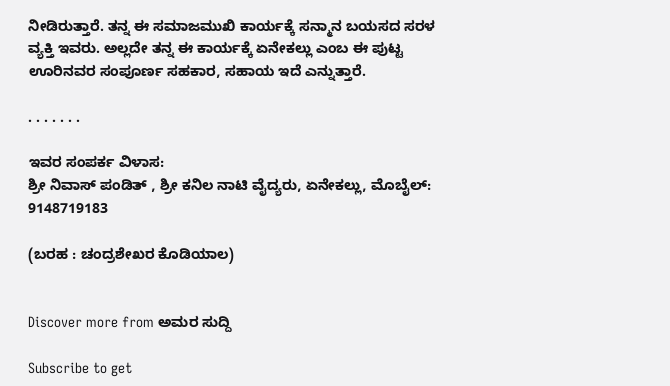ನೀಡಿರುತ್ತಾರೆ. ತನ್ನ ಈ ಸಮಾಜಮುಖಿ ಕಾರ್ಯಕ್ಕೆ ಸನ್ಮಾನ ಬಯಸದ ಸರಳ ವ್ಯಕ್ತಿ ಇವರು. ಅಲ್ಲದೇ ತನ್ನ ಈ ಕಾರ್ಯಕ್ಕೆ ಏನೇಕಲ್ಲು ಎಂಬ ಈ ಪುಟ್ಟ ಊರಿನವರ ಸಂಪೂರ್ಣ ಸಹಕಾರ, ಸಹಾಯ ಇದೆ ಎನ್ನುತ್ತಾರೆ.

. . . . . . .

ಇವರ ಸಂಪರ್ಕ ವಿಳಾಸ:
ಶ್ರೀ ನಿವಾಸ್ ಪಂಡಿತ್ , ಶ್ರೀ ಕನಿಲ ನಾಟಿ ವೈದ್ಯರು, ಏನೇಕಲ್ಲು, ಮೊಬೈಲ್: 9148719183

(ಬರಹ : ಚಂದ್ರಶೇಖರ ಕೊಡಿಯಾಲ)


Discover more from ಅಮರ ಸುದ್ದಿ

Subscribe to get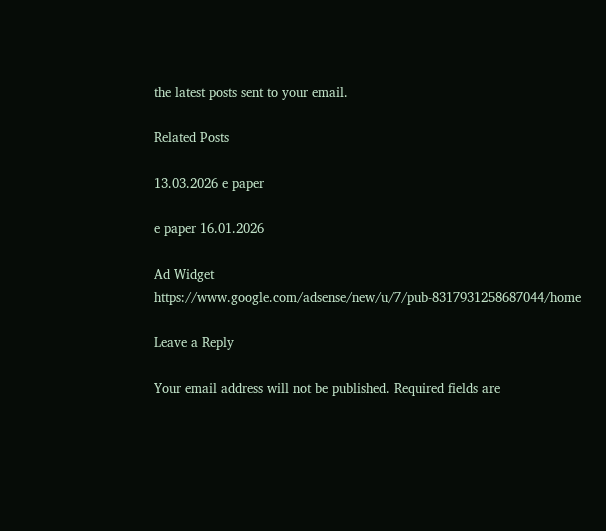the latest posts sent to your email.

Related Posts

13.03.2026 e paper

e paper 16.01.2026

Ad Widget
https://www.google.com/adsense/new/u/7/pub-8317931258687044/home

Leave a Reply

Your email address will not be published. Required fields are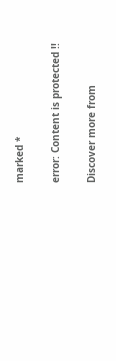marked *

error: Content is protected !!

Discover more from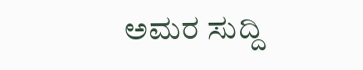ಅಮರ ಸುದ್ದಿ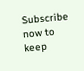Subscribe now to keep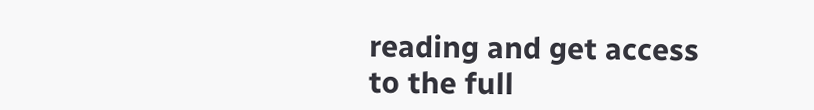reading and get access to the full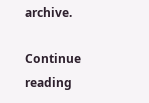archive.

Continue reading